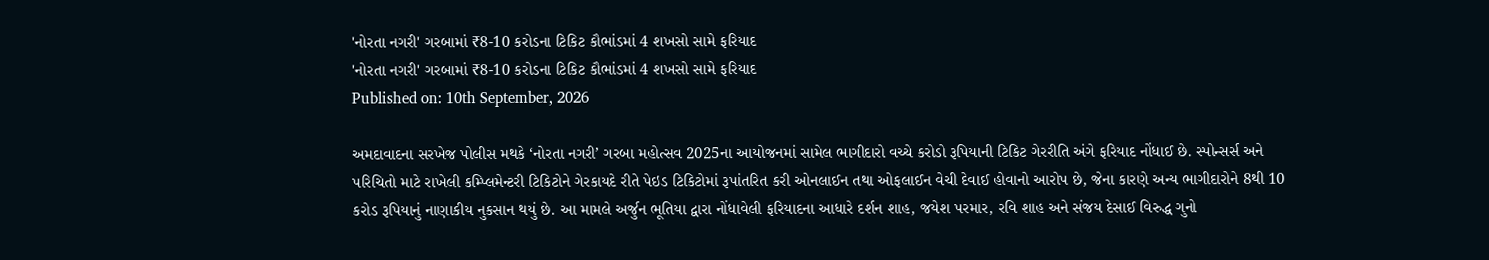'નોરતા નગરી' ગરબામાં ₹8-10 કરોડના ટિકિટ કૌભાંડમાં 4 શખસો સામે ફરિયાદ
'નોરતા નગરી' ગરબામાં ₹8-10 કરોડના ટિકિટ કૌભાંડમાં 4 શખસો સામે ફરિયાદ
Published on: 10th September, 2026

અમદાવાદના સરખેજ પોલીસ મથકે ‘નોરતા નગરી’ ગરબા મહોત્સવ 2025ના આયોજનમાં સામેલ ભાગીદારો વચ્ચે કરોડો રૂપિયાની ટિકિટ ગેરરીતિ અંગે ફરિયાદ નોંધાઈ છે. સ્પોન્સર્સ અને પરિચિતો માટે રાખેલી કમ્પ્લિમેન્ટરી ટિકિટોને ગેરકાયદે રીતે પેઇડ ટિકિટોમાં રૂપાંતરિત કરી ઓનલાઈન તથા ઓફલાઈન વેચી દેવાઈ હોવાનો આરોપ છે, જેના કારણે અન્ય ભાગીદારોને 8થી 10 કરોડ રૂપિયાનું નાણાકીય નુકસાન થયું છે. આ મામલે અર્જુન ભૂતિયા દ્વારા નોંધાવેલી ફરિયાદના આધારે દર્શન શાહ, જયેશ પરમાર, રવિ શાહ અને સંજય દેસાઈ વિરુદ્ધ ગુનો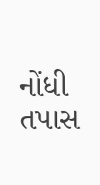નોંધી તપાસ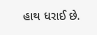હાથ ધરાઈ છે.